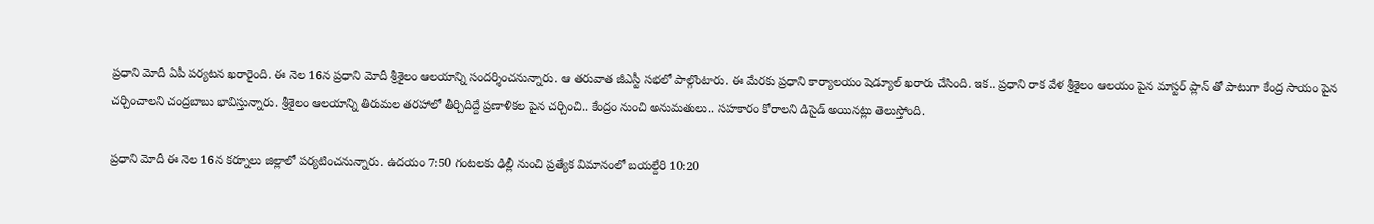ప్రధాని మోదీ ఏపీ పర్యటన ఖరారైంది. ఈ నెల 16న ప్రధాని మోదీ శ్రీశైలం ఆలయాన్ని సందర్శించనున్నారు. ఆ తరువాత జీఎస్టీ సభలో పాల్గొంటారు. ఈ మేరకు ప్రధాని కార్యాలయం షెడ్యూల్ ఖరారు చేసింది. ఇక.. ప్రధాని రాక వేళ శ్రీశైలం ఆలయం పైన మాస్టర్ ప్లాన్ తో పాటుగా కేంద్ర సాయం పైన చర్చించాలని చంద్రబాబు భావిస్తున్నారు. శ్రీశైలం ఆలయాన్ని తిరుమల తరహాలో తీర్చిదిద్దే ప్రణాళికల పైన చర్చించి.. కేంద్రం నుంచి అనుమతులు.. సహకారం కోరాలని డిసైడ్ అయినట్లు తెలుస్తోంది.

ప్రధాని మోదీ ఈ నెల 16న కర్నూలు జిల్లాలో పర్యటించనున్నారు. ఉదయం 7:50 గంటలకు ఢిల్లీ నుంచి ప్రత్యేక విమానంలో బయల్దేరి 10:20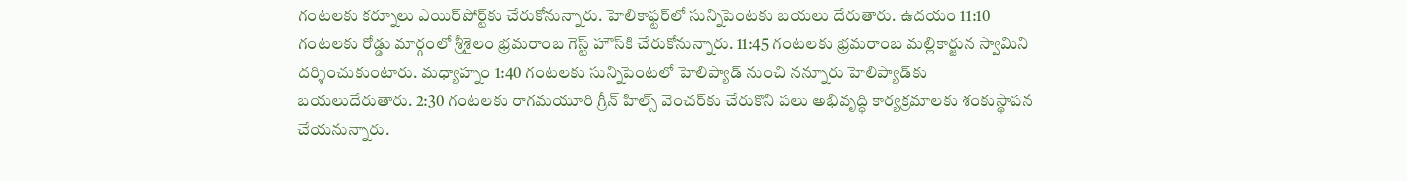గంటలకు కర్నూలు ఎయిర్‌పోర్ట్‌కు చేరుకోనున్నారు. హెలికాఫ్టర్‌లో సున్నిపెంటకు బయలు దేరుతారు. ఉదయం 11:10 గంటలకు రోడ్డు మార్గంలో శ్రీశైలం భ్రమరాంబ గెస్ట్‌ హౌస్‌కి చేరుకోనున్నారు. 11:45 గంటలకు భ్రమరాంబ మల్లికార్జున స్వామిని దర్శించుకుంటారు. మధ్యాహ్నం 1:40 గంటలకు సున్నిపెంటలో హెలిప్యాడ్‌ నుంచి నన్నూరు హెలిప్యాడ్‌కు బయలుదేరుతారు. 2:30 గంటలకు రాగమయూరి గ్రీన్‌ హిల్స్‌ వెంచర్‌కు చేరుకొని పలు అభివృద్ధి కార్యక్రమాలకు శంకుస్థాపన చేయనున్నారు.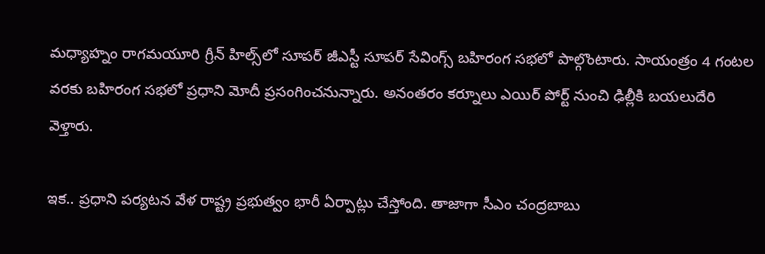మధ్యాహ్నం రాగమయూరి గ్రీన్ హిల్స్‌లో సూపర్ జీఎస్టీ సూపర్ సేవింగ్స్ బహిరంగ సభలో పాల్గొంటారు. సాయంత్రం 4 గంటల వరకు బహిరంగ సభలో ప్రధాని మోదీ ప్రసంగించనున్నారు. అనంతరం కర్నూలు ఎయిర్ పోర్ట్ నుంచి ఢిల్లీకి బయలుదేరి వెళ్తారు.

ఇక.. ప్రధాని పర్యటన వేళ రాష్ట్ర ప్రభుత్వం భారీ ఏర్పాట్లు చేస్తోంది. తాజాగా సీఎం చంద్రబాబు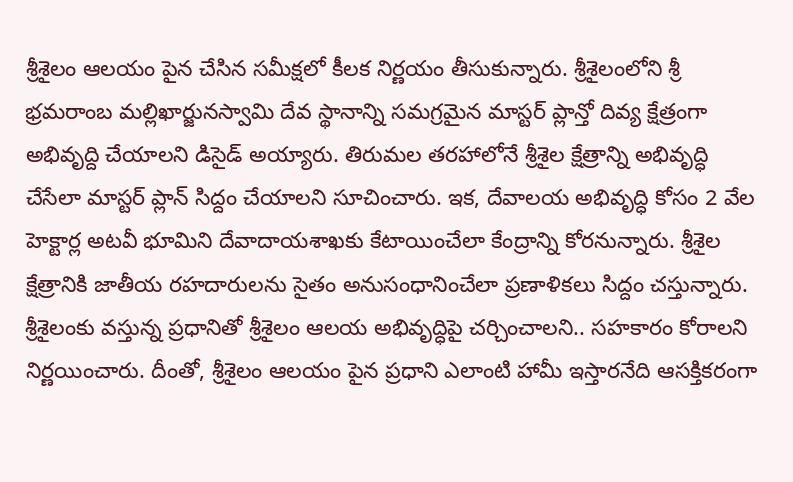శ్రీశైలం ఆలయం పైన చేసిన సమీక్షలో కీలక నిర్ణయం తీసుకున్నారు. శ్రీశైలంలోని శ్రీ భ్రమరాంబ మల్లిఖార్జునస్వామి దేవ స్థానాన్ని సమగ్రమైన మాస్టర్ ప్లాన్తో దివ్య క్షేత్రంగా అభివృద్ది చేయాలని డిసైడ్ అయ్యారు. తిరుమల తరహాలోనే శ్రీశైల క్షేత్రాన్ని అభివృద్ధి చేసేలా మాస్టర్ ప్లాన్ సిద్దం చేయాలని సూచించారు. ఇక, దేవాలయ అభివృద్ధి కోసం 2 వేల హెక్టార్ల అటవీ భూమిని దేవాదాయశాఖకు కేటాయించేలా కేంద్రాన్ని కోరనున్నారు. శ్రీశైల క్షేత్రానికి జాతీయ రహదారులను సైతం అనుసంధానించేలా ప్రణాళికలు సిద్దం చస్తున్నారు. శ్రీశైలంకు వస్తున్న ప్రధానితో శ్రీశైలం ఆలయ అభివృద్ధిపై చర్చించాలని.. సహకారం కోరాలని నిర్ణయించారు. దీంతో, శ్రీశైలం ఆలయం పైన ప్రధాని ఎలాంటి హామీ ఇస్తారనేది ఆసక్తికరంగా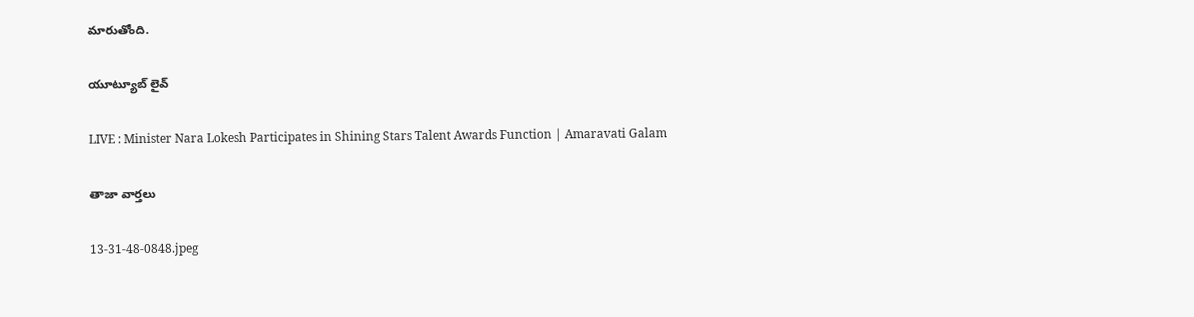మారుతోంది.

యూట్యూబ్ లైవ్

LIVE : Minister Nara Lokesh Participates in Shining Stars Talent Awards Function | Amaravati Galam

తాజా వార్తలు

13-31-48-0848.jpeg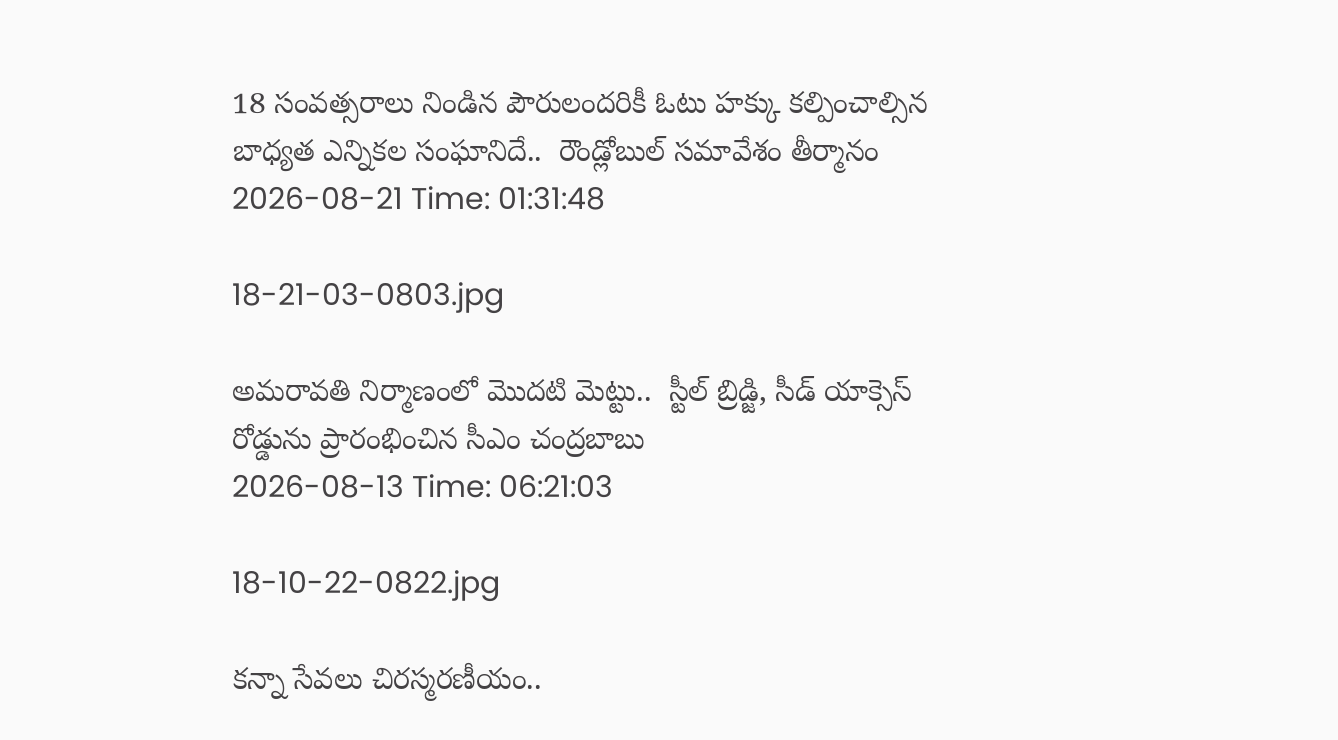18 సంవత్సరాలు నిండిన పౌరులందరికీ ఓటు హక్కు కల్పించాల్సిన బాధ్యత ఎన్నికల సంఘానిదే..  రౌండ్లోబుల్ సమావేశం తీర్మానం
2026-08-21 Time: 01:31:48

18-21-03-0803.jpg

అమరావతి నిర్మాణంలో మొదటి మెట్టు..  స్టీల్ బ్రిడ్జి, సీడ్ యాక్సెస్ రోడ్డును ప్రారంభించిన సీఎం చంద్రబాబు
2026-08-13 Time: 06:21:03

18-10-22-0822.jpg

కన్నా సేవలు చిరస్మరణీయం..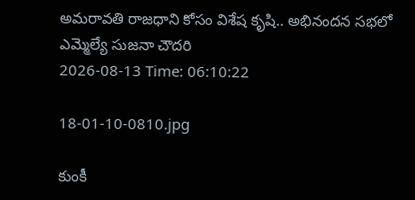అమరావతి రాజధాని కోసం విశేష కృషి.. అభినందన సభలో ఎమ్మెల్యే సుజనా చౌదరి
2026-08-13 Time: 06:10:22

18-01-10-0810.jpg

కుంకీ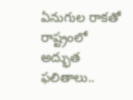ఏనుగుల రాకతో రాష్ట్రంలో అద్భుత ఫలితాలు..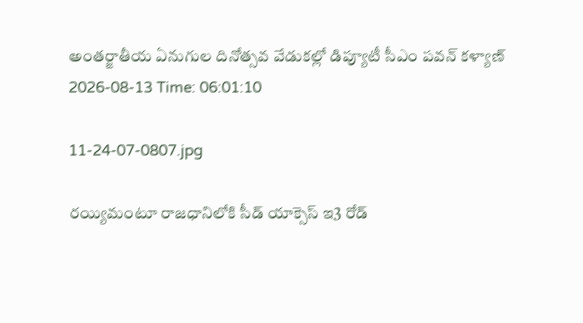అంతర్జాతీయ ఏనుగుల దినోత్సవ వేడుకల్లో డిప్యూటీ సీఎం పవన్ కళ్యాణ్
2026-08-13 Time: 06:01:10

11-24-07-0807.jpg

రయ్యిమంటూ రాజధానిలోకి సీడ్‌ యాక్సెస్‌ ఇ3 రోడ్‌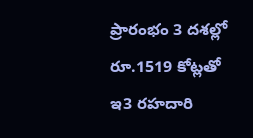ప్రారంభం 3 దశల్లో రూ.1519 కోట్లతో ఇ3 రహదారి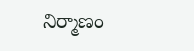నిర్మాణం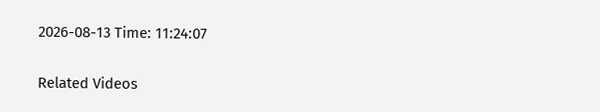2026-08-13 Time: 11:24:07

Related Videos